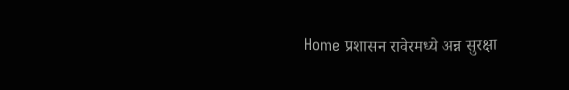Home प्रशासन रावेरमध्ये अन्न सुरक्षा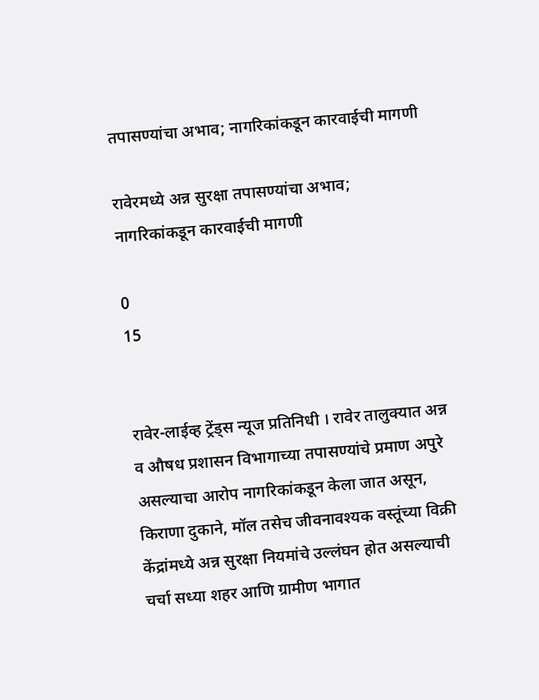तपासण्यांचा अभाव; नागरिकांकडून कारवाईची मागणी

रावेरमध्ये अन्न सुरक्षा तपासण्यांचा अभाव; नागरिकांकडून कारवाईची मागणी

0
15


रावेर-लाईव्ह ट्रेंड्स न्यूज प्रतिनिधी । रावेर तालुक्यात अन्न व औषध प्रशासन विभागाच्या तपासण्यांचे प्रमाण अपुरे असल्याचा आरोप नागरिकांकडून केला जात असून, किराणा दुकाने, मॉल तसेच जीवनावश्यक वस्तूंच्या विक्री केंद्रांमध्ये अन्न सुरक्षा नियमांचे उल्लंघन होत असल्याची चर्चा सध्या शहर आणि ग्रामीण भागात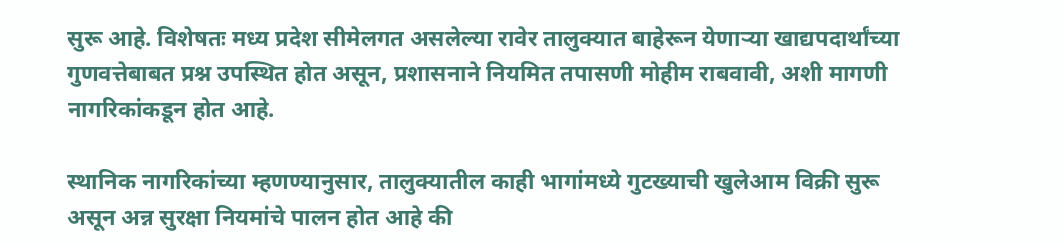सुरू आहे. विशेषतः मध्य प्रदेश सीमेलगत असलेल्या रावेर तालुक्यात बाहेरून येणाऱ्या खाद्यपदार्थांच्या गुणवत्तेबाबत प्रश्न उपस्थित होत असून, प्रशासनाने नियमित तपासणी मोहीम राबवावी, अशी मागणी नागरिकांकडून होत आहे.

स्थानिक नागरिकांच्या म्हणण्यानुसार, तालुक्यातील काही भागांमध्ये गुटख्याची खुलेआम विक्री सुरू असून अन्न सुरक्षा नियमांचे पालन होत आहे की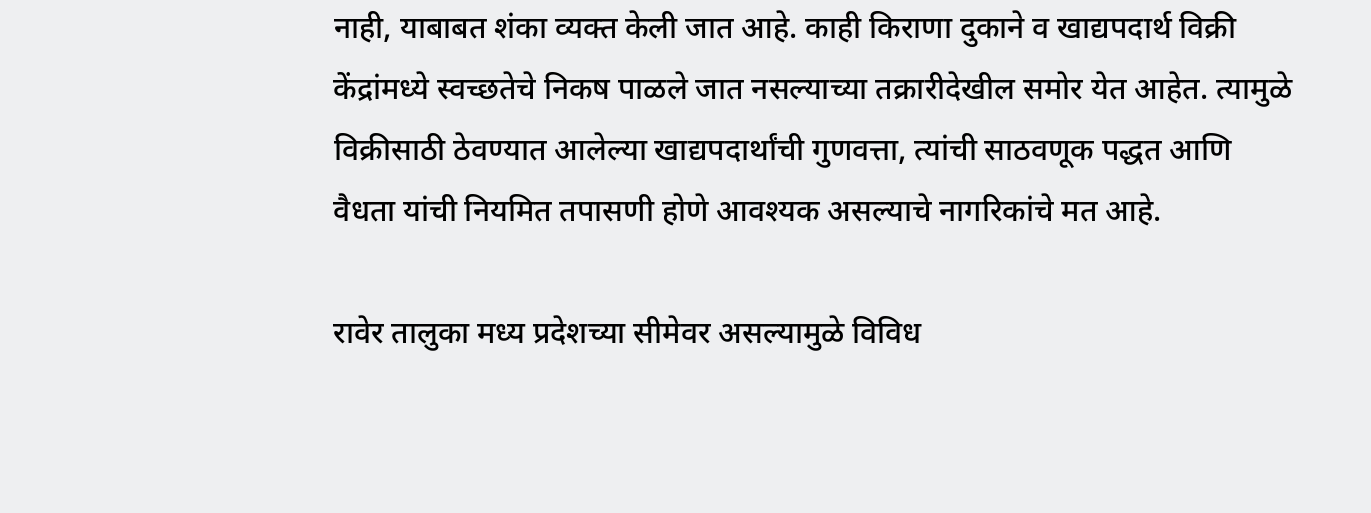नाही, याबाबत शंका व्यक्त केली जात आहे. काही किराणा दुकाने व खाद्यपदार्थ विक्री केंद्रांमध्ये स्वच्छतेचे निकष पाळले जात नसल्याच्या तक्रारीदेखील समोर येत आहेत. त्यामुळे विक्रीसाठी ठेवण्यात आलेल्या खाद्यपदार्थांची गुणवत्ता, त्यांची साठवणूक पद्धत आणि वैधता यांची नियमित तपासणी होणे आवश्यक असल्याचे नागरिकांचे मत आहे.

रावेर तालुका मध्य प्रदेशच्या सीमेवर असल्यामुळे विविध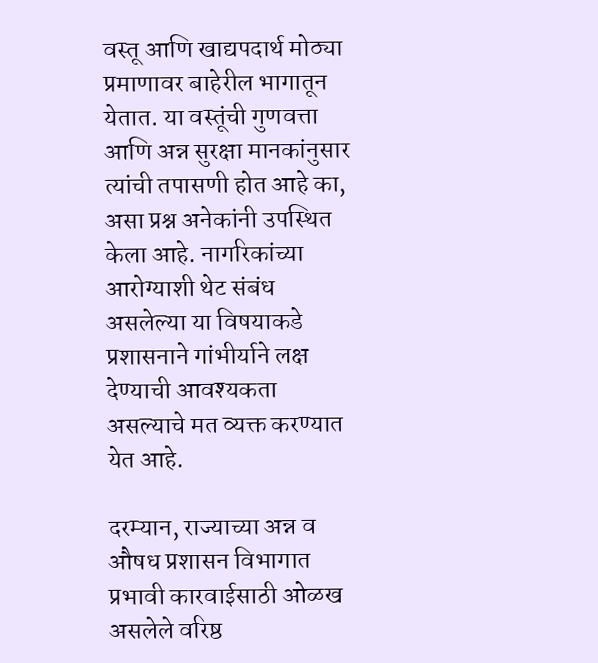वस्तू आणि खाद्यपदार्थ मोठ्या प्रमाणावर बाहेरील भागातून येतात. या वस्तूंची गुणवत्ता आणि अन्न सुरक्षा मानकांनुसार त्यांची तपासणी होत आहे का, असा प्रश्न अनेकांनी उपस्थित केला आहे. नागरिकांच्या आरोग्याशी थेट संबंध असलेल्या या विषयाकडे प्रशासनाने गांभीर्याने लक्ष देण्याची आवश्यकता असल्याचे मत व्यक्त करण्यात येत आहे.

दरम्यान, राज्याच्या अन्न व औषध प्रशासन विभागात प्रभावी कारवाईसाठी ओळख असलेले वरिष्ठ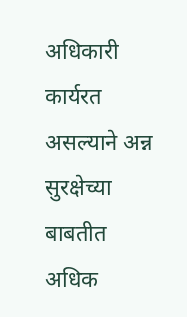अधिकारी कार्यरत असल्याने अन्न सुरक्षेच्या बाबतीत अधिक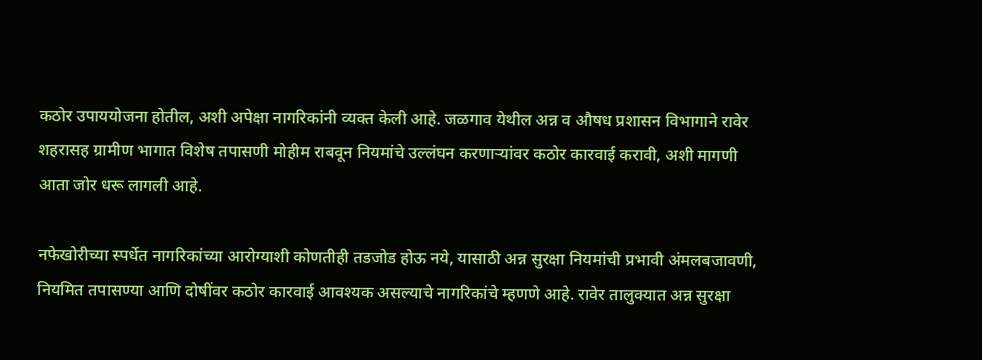कठोर उपाययोजना होतील, अशी अपेक्षा नागरिकांनी व्यक्त केली आहे. जळगाव येथील अन्न व औषध प्रशासन विभागाने रावेर शहरासह ग्रामीण भागात विशेष तपासणी मोहीम राबवून नियमांचे उल्लंघन करणाऱ्यांवर कठोर कारवाई करावी, अशी मागणी आता जोर धरू लागली आहे.

नफेखोरीच्या स्पर्धेत नागरिकांच्या आरोग्याशी कोणतीही तडजोड होऊ नये, यासाठी अन्न सुरक्षा नियमांची प्रभावी अंमलबजावणी, नियमित तपासण्या आणि दोषींवर कठोर कारवाई आवश्यक असल्याचे नागरिकांचे म्हणणे आहे. रावेर तालुक्यात अन्न सुरक्षा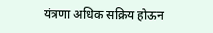यंत्रणा अधिक सक्रिय होऊन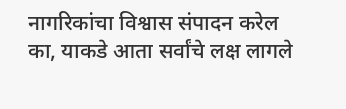नागरिकांचा विश्वास संपादन करेल का, याकडे आता सर्वांचे लक्ष लागले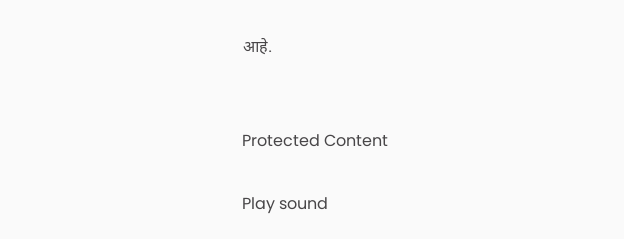आहे.


Protected Content

Play sound